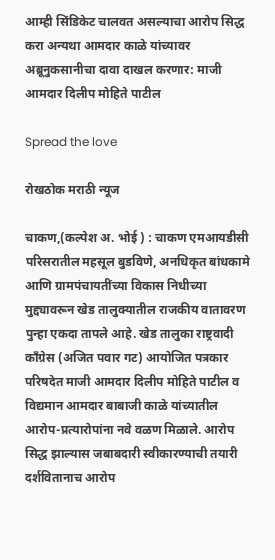आम्ही सिंडिकेट चालवत असल्याचा आरोप सिद्ध करा अन्यथा आमदार काळे यांच्यावर अब्रूनुकसानीचा दावा दाखल करणार: माजी आमदार दिलीप मोहिते पाटील

Spread the love

रोखठोक मराठी न्यूज

चाकण,(कल्पेश अ. भोई ) : चाकण एमआयडीसी परिसरातील महसूल बुडविणे, अनधिकृत बांधकामे आणि ग्रामपंचायतींच्या विकास निधीच्या मुद्द्यावरून खेड तालुक्यातील राजकीय वातावरण पुन्हा एकदा तापले आहे. खेड तालुका राष्ट्रवादी काँग्रेस (अजित पवार गट) आयोजित पत्रकार परिषदेत माजी आमदार दिलीप मोहिते पाटील व विद्यमान आमदार बाबाजी काळे यांच्यातील आरोप-प्रत्यारोपांना नवे वळण मिळाले. आरोप सिद्ध झाल्यास जबाबदारी स्वीकारण्याची तयारी दर्शवितानाच आरोप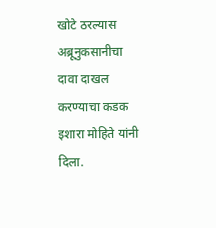खोटे ठरल्यास अब्रूनुकसानीचा दावा दाखल करण्याचा कडक इशारा मोहिते यांनी दिला.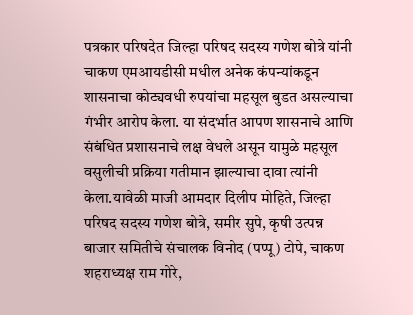पत्रकार परिषदेत जिल्हा परिषद सदस्य गणेश बोत्रे यांनी चाकण एमआयडीसी मधील अनेक कंपन्यांकडून शासनाचा कोट्यवधी रुपयांचा महसूल बुडत असल्याचा गंभीर आरोप केला. या संदर्भात आपण शासनाचे आणि संबंधित प्रशासनाचे लक्ष वेधले असून यामुळे महसूल वसुलीची प्रक्रिया गतीमान झाल्याचा दावा त्यांनी केला.यावेळी माजी आमदार दिलीप मोहिते, जिल्हा परिषद सदस्य गणेश बोत्रे, समीर सुपे, कृषी उत्पन्न बाजार समितीचे संचालक विनोद (पप्पू) टोपे, चाकण शहराध्यक्ष राम गोरे,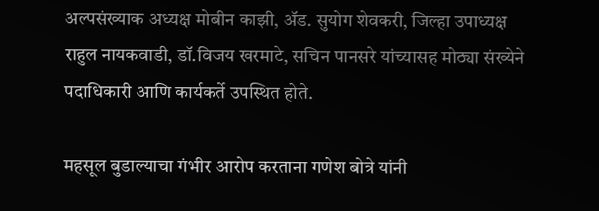अल्पसंख्याक अध्यक्ष मोबीन काझी, ॲड. सुयोग शेवकरी, जिल्हा उपाध्यक्ष राहुल नायकवाडी, डॉ.विजय खरमाटे, सचिन पानसरे यांच्यासह मोठ्या संख्येने पदाधिकारी आणि कार्यकर्ते उपस्थित होते.

महसूल बुडाल्याचा गंभीर आरोप करताना गणेश बोत्रे यांनी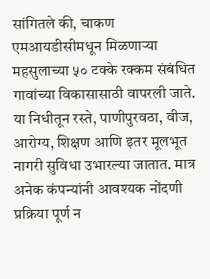सांगितले की, चाकण एमआयडीसीमधून मिळणाऱ्या महसुलाच्या ५० टक्के रक्कम संबंधित गावांच्या विकासासाठी वापरली जाते. या निधीतून रस्ते, पाणीपुरवठा, वीज, आरोग्य, शिक्षण आणि इतर मूलभूत नागरी सुविधा उभारल्या जातात. मात्र अनेक कंपन्यांनी आवश्यक नोंदणी प्रक्रिया पूर्ण न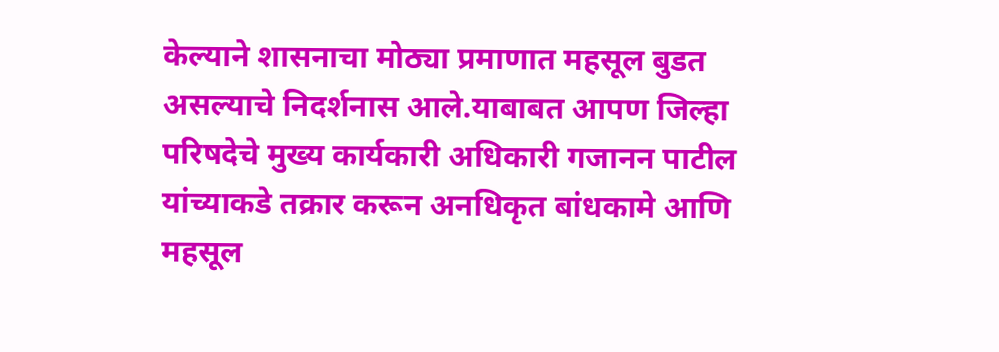केल्याने शासनाचा मोठ्या प्रमाणात महसूल बुडत असल्याचे निदर्शनास आले.याबाबत आपण जिल्हा परिषदेचे मुख्य कार्यकारी अधिकारी गजानन पाटील यांच्याकडे तक्रार करून अनधिकृत बांधकामे आणि महसूल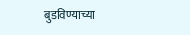बुडविण्याच्या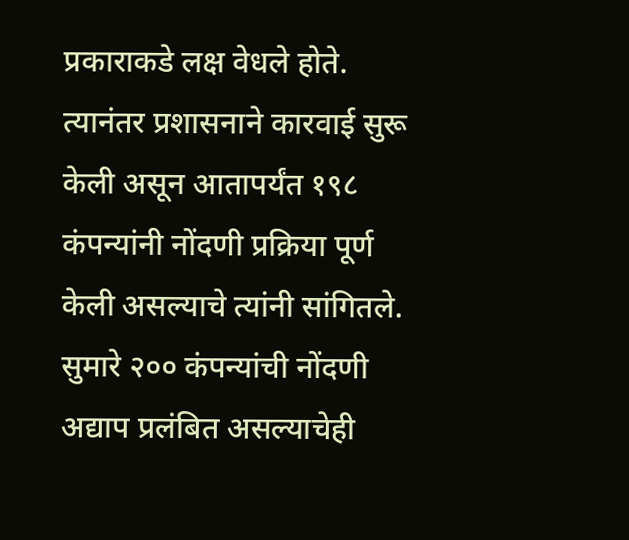प्रकाराकडे लक्ष वेधले होते. त्यानंतर प्रशासनाने कारवाई सुरू केली असून आतापर्यंत १९८ कंपन्यांनी नोंदणी प्रक्रिया पूर्ण केली असल्याचे त्यांनी सांगितले. सुमारे २०० कंपन्यांची नोंदणी अद्याप प्रलंबित असल्याचेही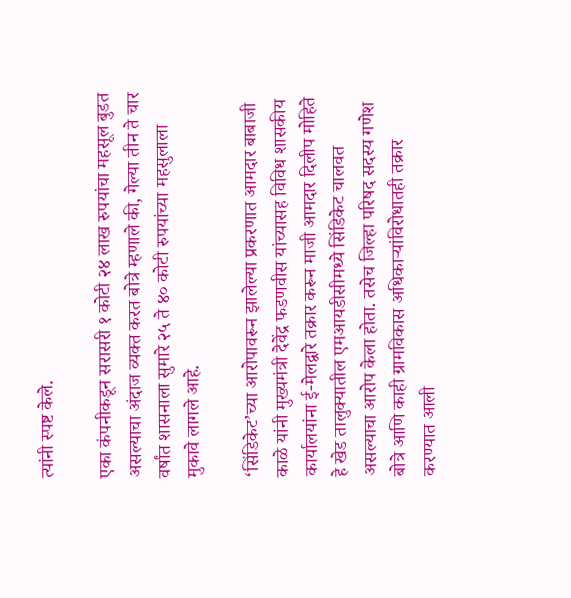त्यांनी स्पष्ट केले.

एका कंपनीकडून सरासरी १ कोटी २४ लाख रुपयांचा महसूल बुडत असल्याचा अंदाज व्यक्त करत बोत्रे म्हणाले की, गेल्या तीन ते चार वर्षांत शासनाला सुमारे २५ ते ४० कोटी रुपयांच्या महसुलाला मुकावे लागले आहे.

‘सिंडिकेट’च्या आरोपावरून झालेल्या प्रकरणात आमदार बाबाजी काळे यांनी मुख्यमंत्री देवेंद्र फडणवीस यांच्यासह विविध शासकीय कार्यालयांना ई-मेलद्वारे तक्रार करून माजी आमदार दिलीप मोहिते हे खेड तालुक्यातील एमआयडीसीमध्ये सिंडिकेट चालवत असल्याचा आरोप केला होता. तसेच जिल्हा परिषद सदस्य गणेश बोत्रे आणि काही ग्रामविकास अधिकाऱ्यांविरोधातही तक्रार करण्यात आली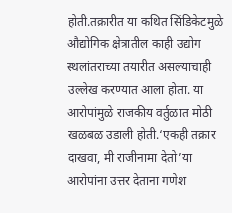होती.तक्रारीत या कथित सिंडिकेटमुळे औद्योगिक क्षेत्रातील काही उद्योग स्थलांतराच्या तयारीत असल्याचाही उल्लेख करण्यात आला होता. या आरोपांमुळे राजकीय वर्तुळात मोठी खळबळ उडाली होती.‘एकही तक्रार दाखवा, मी राजीनामा देतो’या आरोपांना उत्तर देताना गणेश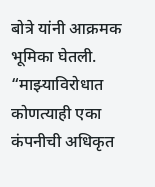बोत्रे यांनी आक्रमक भूमिका घेतली. “माझ्याविरोधात कोणत्याही एका कंपनीची अधिकृत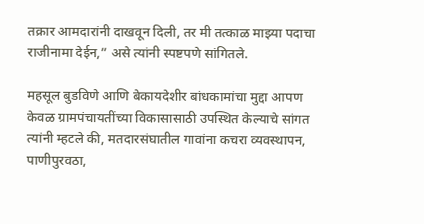तक्रार आमदारांनी दाखवून दिली, तर मी तत्काळ माझ्या पदाचा राजीनामा देईन,” असे त्यांनी स्पष्टपणे सांगितले.

महसूल बुडविणे आणि बेकायदेशीर बांधकामांचा मुद्दा आपण केवळ ग्रामपंचायतींच्या विकासासाठी उपस्थित केल्याचे सांगत त्यांनी म्हटले की, मतदारसंघातील गावांना कचरा व्यवस्थापन, पाणीपुरवठा,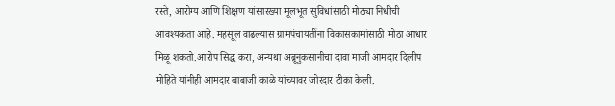रस्ते, आरोग्य आणि शिक्षण यांसारख्या मूलभूत सुविधांसाठी मोठ्या निधीची आवश्यकता आहे. महसूल वाढल्यास ग्रामपंचायतींना विकासकामांसाठी मोठा आधार मिळू शकतो.आरोप सिद्ध करा, अन्यथा अब्रूनुकसानीचा दावा माजी आमदार दिलीप मोहिते यांनीही आमदार बाबाजी काळे यांच्यावर जोरदार टीका केली.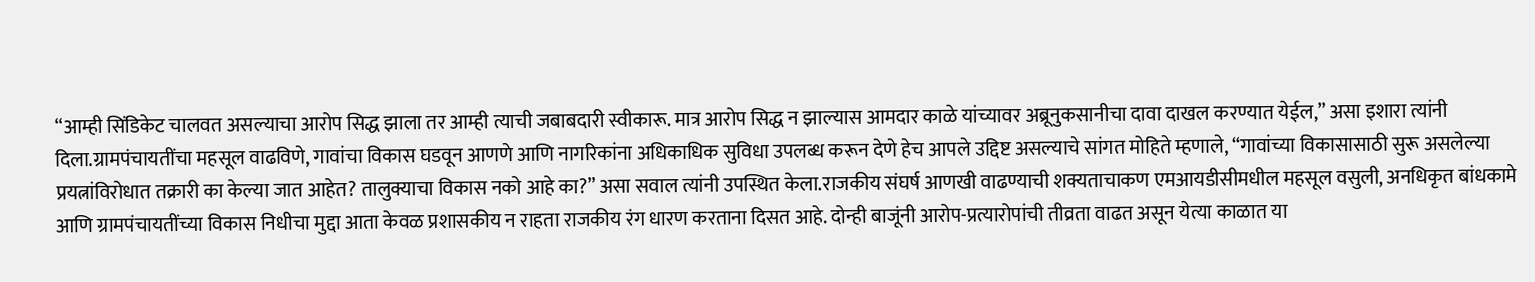“आम्ही सिंडिकेट चालवत असल्याचा आरोप सिद्ध झाला तर आम्ही त्याची जबाबदारी स्वीकारू. मात्र आरोप सिद्ध न झाल्यास आमदार काळे यांच्यावर अब्रूनुकसानीचा दावा दाखल करण्यात येईल,” असा इशारा त्यांनी दिला.ग्रामपंचायतींचा महसूल वाढविणे, गावांचा विकास घडवून आणणे आणि नागरिकांना अधिकाधिक सुविधा उपलब्ध करून देणे हेच आपले उद्दिष्ट असल्याचे सांगत मोहिते म्हणाले, “गावांच्या विकासासाठी सुरू असलेल्या प्रयत्नांविरोधात तक्रारी का केल्या जात आहेत? तालुक्याचा विकास नको आहे का?” असा सवाल त्यांनी उपस्थित केला.राजकीय संघर्ष आणखी वाढण्याची शक्यताचाकण एमआयडीसीमधील महसूल वसुली, अनधिकृत बांधकामे आणि ग्रामपंचायतींच्या विकास निधीचा मुद्दा आता केवळ प्रशासकीय न राहता राजकीय रंग धारण करताना दिसत आहे. दोन्ही बाजूंनी आरोप-प्रत्यारोपांची तीव्रता वाढत असून येत्या काळात या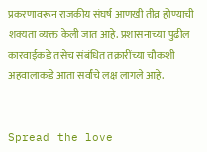प्रकरणावरून राजकीय संघर्ष आणखी तीव्र होण्याची शक्यता व्यक्त केली जात आहे. प्रशासनाच्या पुढील कारवाईकडे तसेच संबंधित तक्रारींच्या चौकशी अहवालाकडे आता सर्वांचे लक्ष लागले आहे.


Spread the love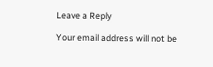Leave a Reply

Your email address will not be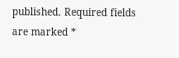published. Required fields are marked *